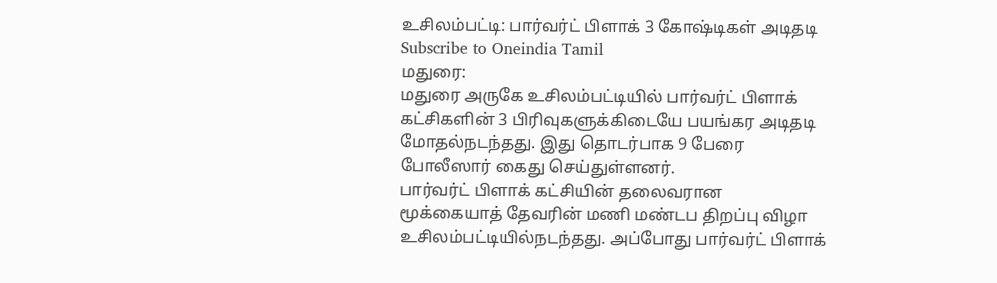உசிலம்பட்டி: பார்வர்ட் பிளாக் 3 கோஷ்டிகள் அடிதடி
Subscribe to Oneindia Tamil
மதுரை:
மதுரை அருகே உசிலம்பட்டியில் பார்வர்ட் பிளாக் கட்சிகளின் 3 பிரிவுகளுக்கிடையே பயங்கர அடிதடி மோதல்நடந்தது. இது தொடர்பாக 9 பேரை போலீஸார் கைது செய்துள்ளனர்.
பார்வர்ட் பிளாக் கட்சியின் தலைவரான மூக்கையாத் தேவரின் மணி மண்டப திறப்பு விழா உசிலம்பட்டியில்நடந்தது. அப்போது பார்வர்ட் பிளாக்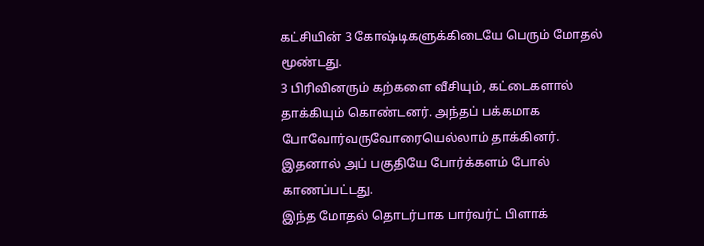கட்சியின் 3 கோஷ்டிகளுக்கிடையே பெரும் மோதல் மூண்டது.
3 பிரிவினரும் கற்களை வீசியும், கட்டைகளால் தாக்கியும் கொண்டனர். அந்தப் பக்கமாக போவோர்வருவோரையெல்லாம் தாக்கினர். இதனால் அப் பகுதியே போர்க்களம் போல் காணப்பட்டது.
இந்த மோதல் தொடர்பாக பார்வர்ட் பிளாக்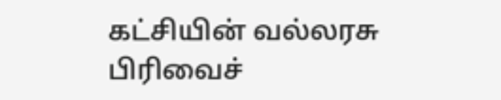கட்சியின் வல்லரசு பிரிவைச்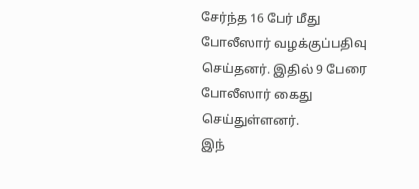சேர்ந்த 16 பேர் மீது போலீஸார் வழக்குப்பதிவு செய்தனர். இதில் 9 பேரை போலீஸார் கைது செய்துள்ளனர்.
இந்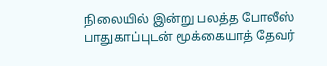நிலையில் இன்று பலத்த போலீஸ் பாதுகாப்புடன் மூக்கையாத் தேவர்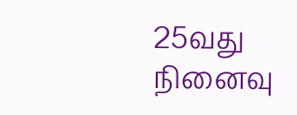25வது நினைவு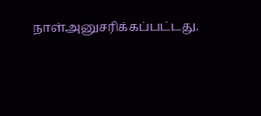நாள்அனுசரிக்கப்பட்டது.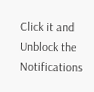Click it and Unblock the Notifications